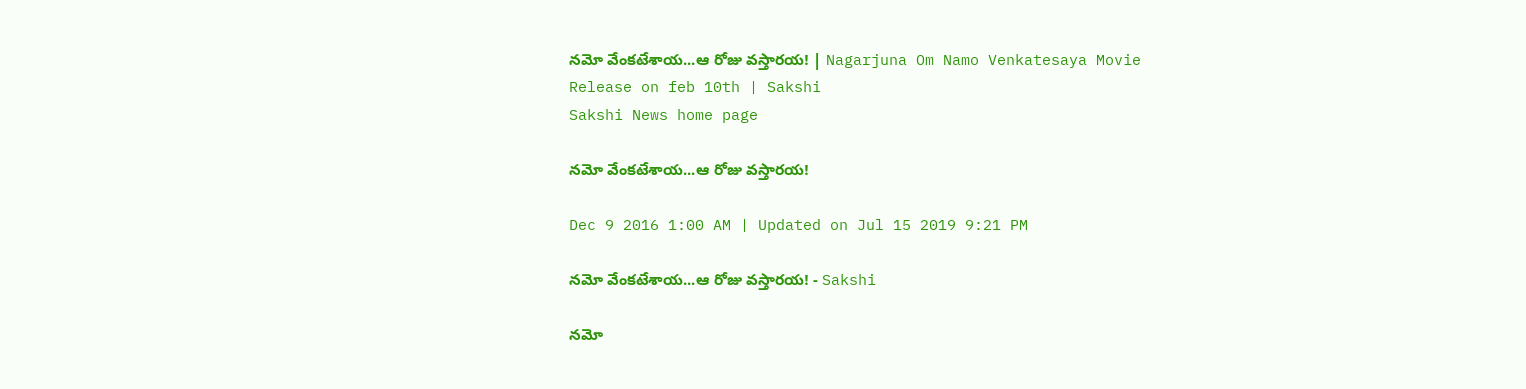నమో వేంకటేశాయ...ఆ రోజు వస్తారయ! | Nagarjuna Om Namo Venkatesaya Movie Release on feb 10th | Sakshi
Sakshi News home page

నమో వేంకటేశాయ...ఆ రోజు వస్తారయ!

Dec 9 2016 1:00 AM | Updated on Jul 15 2019 9:21 PM

నమో వేంకటేశాయ...ఆ రోజు వస్తారయ! - Sakshi

నమో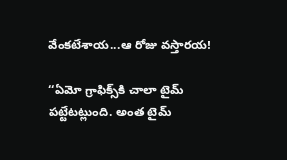వేంకటేశాయ...ఆ రోజు వస్తారయ!

‘‘ఏమో గ్రాఫిక్స్‌కి చాలా టైమ్ పట్టేటట్లుంది. అంత టైమ్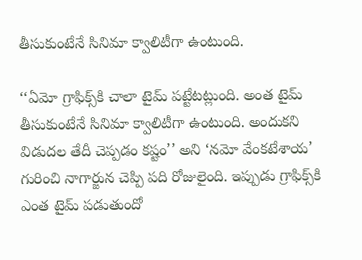తీసుకుంటేనే సినిమా క్వాలిటీగా ఉంటుంది.

‘‘ఏమో గ్రాఫిక్స్‌కి చాలా టైమ్ పట్టేటట్లుంది. అంత టైమ్ తీసుకుంటేనే సినిమా క్వాలిటీగా ఉంటుంది. అందుకని విడుదల తేదీ చెప్పడం కష్టం’’ అని ‘నమో వేంకటేశాయ’ గురించి నాగార్జున చెప్పి పది రోజులైంది. ఇప్పుడు గ్రాఫిక్స్‌కి ఎంత టైమ్ పడుతుందో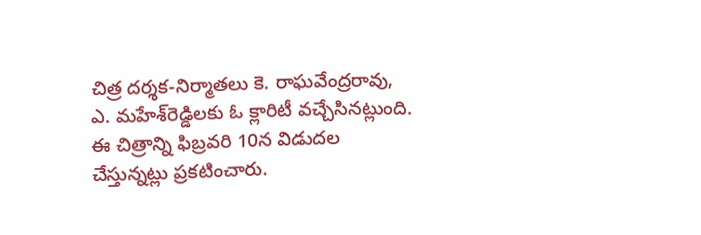చిత్ర దర్శక-నిర్మాతలు కె. రాఘవేంద్రరావు, ఎ. మహేశ్‌రెడ్డిలకు ఓ క్లారిటీ వచ్చేసినట్లుంది. ఈ చిత్రాన్ని ఫిబ్రవరి 10న విడుదల చేస్తున్నట్లు ప్రకటించారు.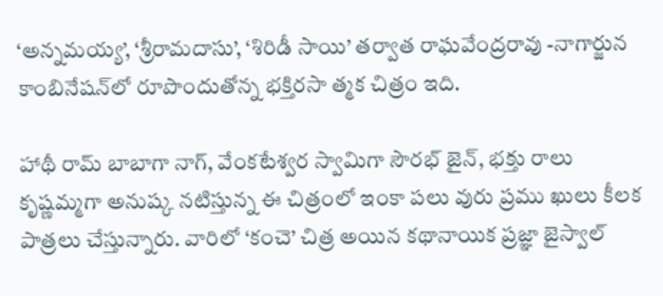‘అన్నమయ్య’, ‘శ్రీరామదాసు’, ‘శిరిడీ సాయి’ తర్వాత రాఘవేంద్రరావు -నాగార్జున కాంబినేషన్‌లో రూపొందుతోన్న భక్తిరసా త్మక చిత్రం ఇది.

హాథీ రామ్ బాబాగా నాగ్, వేంకటేశ్వర స్వామిగా సౌరభ్ జైన్, భక్తు రాలు కృష్ణమ్మగా అనుష్క నటిస్తున్న ఈ చిత్రంలో ఇంకా పలు వురు ప్రము ఖులు కీలక పాత్రలు చేస్తున్నారు. వారిలో ‘కంచె’ చిత్ర అయిన కథానాయిక ప్రజ్ఞా జైస్వాల్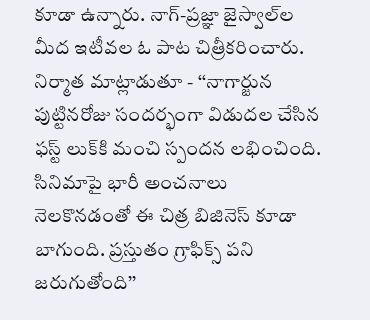కూడా ఉన్నారు. నాగ్-ప్రజ్ఞా జైస్వాల్‌ల మీద ఇటీవల ఓ పాట చిత్రీకరించారు. నిర్మాత మాట్లాడుతూ - ‘‘నాగార్జున పుట్టినరోజు సందర్భంగా విడుదల చేసిన ఫస్ట్ లుక్‌కి మంచి స్పందన లభించింది. సినిమాపై భారీ అంచనాలు నెలకొనడంతో ఈ చిత్ర బిజినెస్ కూడా బాగుంది. ప్రస్తుతం గ్రాఫిక్స్ పని జరుగుతోంది’’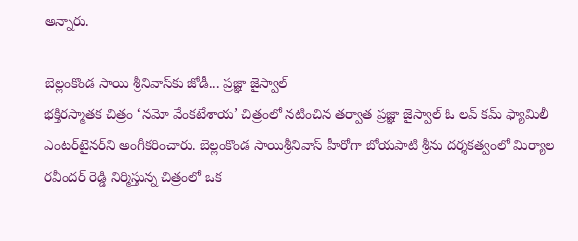అన్నారు.

బెల్లంకొండ సాయి శ్రీనివాస్‌కు జోడీ... ప్రజ్ఞా జైస్వాల్
భక్తిరస్మాతక చిత్రం ‘నమో వేంకటేశాయ’ చిత్రంలో నటించిన తర్వాత ప్రజ్ఞా జైస్వాల్ ఓ లవ్ కమ్ ఫ్యామిలీ ఎంటర్‌టైనర్‌ని అంగీకరించారు. బెల్లంకొండ సాయిశ్రీనివాస్ హీరోగా బోయపాటి శ్రీను దర్శకత్వంలో మిర్యాల రవీందర్ రెడ్డి నిర్మిస్తున్న చిత్రంలో ఒక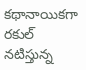కథానాయికగా రకుల్ నటిస్తున్న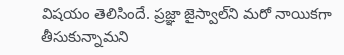విషయం తెలిసిందే. ప్రజ్ఞా జైస్వాల్‌ని మరో నాయికగా తీసుకున్నామని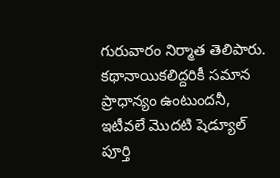గురువారం నిర్మాత తెలిపారు. కథానాయికలిద్దరికీ సమాన ప్రాధాన్యం ఉంటుందనీ, ఇటీవలే మొదటి షెడ్యూల్ పూర్తి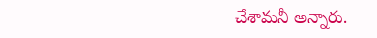చేశామనీ అన్నారు.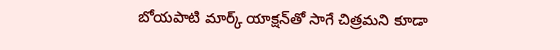బోయపాటి మార్క్ యాక్షన్‌తో సాగే చిత్రమని కూడా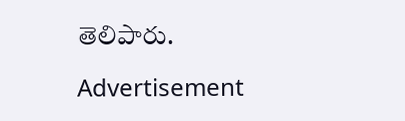తెలిపారు.

Advertisement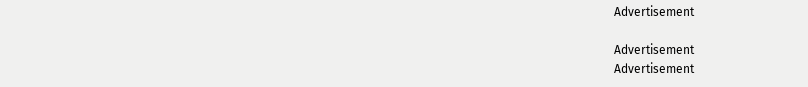Advertisement

Advertisement
Advertisement